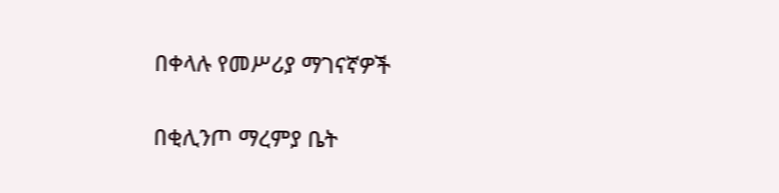በቀላሉ የመሥሪያ ማገናኛዎች

በቂሊንጦ ማረምያ ቤት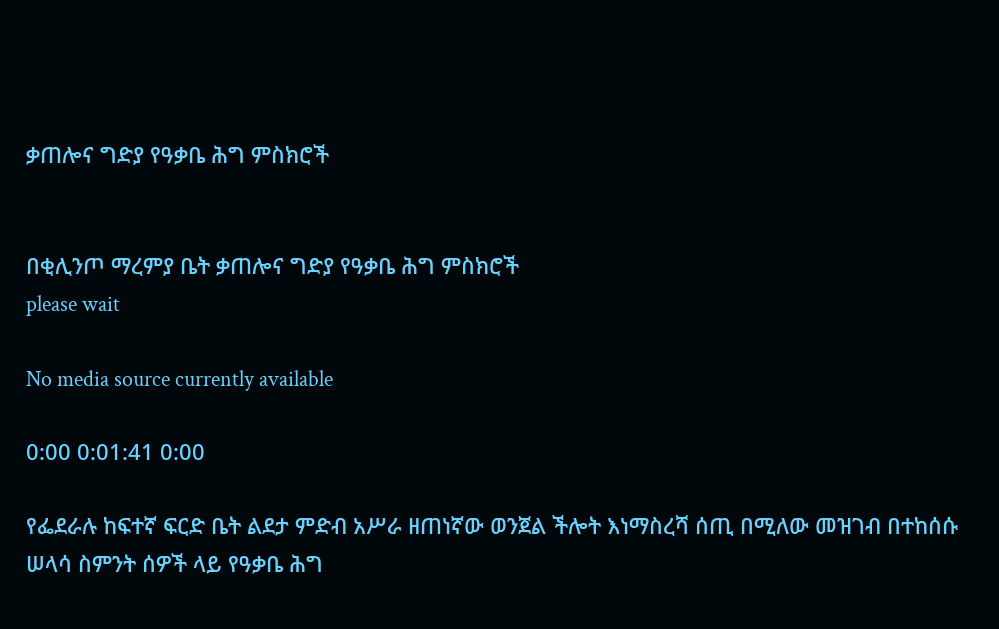ቃጠሎና ግድያ የዓቃቤ ሕግ ምስክሮች


በቂሊንጦ ማረምያ ቤት ቃጠሎና ግድያ የዓቃቤ ሕግ ምስክሮች
please wait

No media source currently available

0:00 0:01:41 0:00

የፌደራሉ ከፍተኛ ፍርድ ቤት ልደታ ምድብ አሥራ ዘጠነኛው ወንጀል ችሎት እነማስረሻ ሰጢ በሚለው መዝገብ በተከሰሱ ሠላሳ ስምንት ሰዎች ላይ የዓቃቤ ሕግ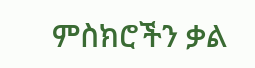ምስክሮችን ቃል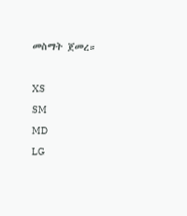መስማት ጀመረ።

XS
SM
MD
LG